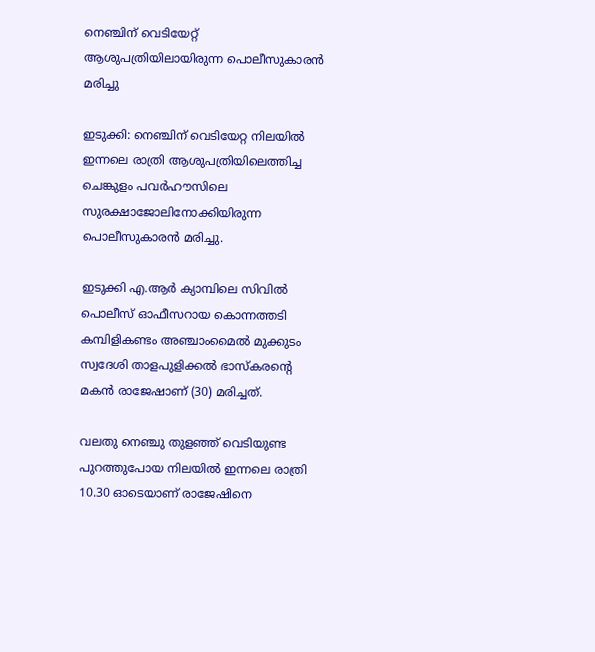നെഞ്ചിന് വെടിയേറ്റ് ആശുപത്രിയിലായിരുന്ന പൊലീസുകാരന്‍ മരിച്ചു

ഇടുക്കി: നെഞ്ചിന് വെടിയേറ്റ നിലയില്‍ ഇന്നലെ രാത്രി ആശുപത്രിയിലെത്തിച്ച ചെങ്കുളം പവര്‍ഹൗസിലെ സുരക്ഷാജോലിനോക്കിയിരുന്ന പൊലീസുകാരന്‍ മരിച്ചു.

ഇടുക്കി എ.ആര്‍ ക്യാമ്പിലെ സിവില്‍ പൊലീസ് ഓഫീസറായ കൊന്നത്തടി കമ്പിളികണ്ടം അഞ്ചാംമൈല്‍ മുക്കുടം സ്വദേശി താളപുളിക്കല്‍ ഭാസ്‌കരന്റെ മകന്‍ രാജേഷാണ് (30) മരിച്ചത്.

വലതു നെഞ്ചു തുളഞ്ഞ് വെടിയുണ്ട പുറത്തുപോയ നിലയില്‍ ഇന്നലെ രാത്രി 10.30 ഓടെയാണ് രാജേഷിനെ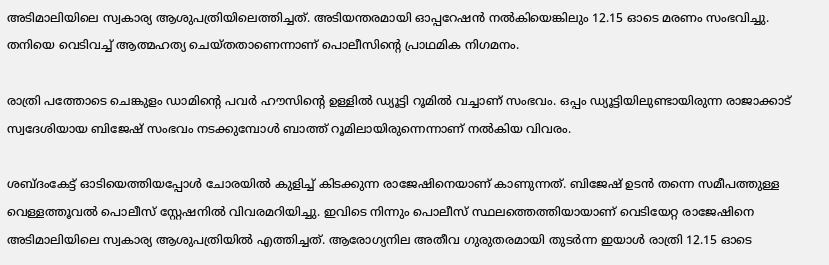അടിമാലിയിലെ സ്വകാര്യ ആശുപത്രിയിലെത്തിച്ചത്. അടിയന്തരമായി ഓപ്പറേഷന്‍ നല്‍കിയെങ്കിലും 12.15 ഓടെ മരണം സംഭവിച്ചു. തനിയെ വെടിവച്ച് ആത്മഹത്യ ചെയ്തതാണെന്നാണ് പൊലീസിന്റെ പ്രാഥമിക നിഗമനം.

രാത്രി പത്തോടെ ചെങ്കുളം ഡാമിന്റെ പവര്‍ ഹൗസിന്റെ ഉള്ളില്‍ ഡ്യൂട്ടി റൂമില്‍ വച്ചാണ് സംഭവം. ഒപ്പം ഡ്യൂട്ടിയിലുണ്ടായിരുന്ന രാജാക്കാട് സ്വദേശിയായ ബിജേഷ് സംഭവം നടക്കുമ്പോള്‍ ബാത്ത് റൂമിലായിരുന്നെന്നാണ് നല്‍കിയ വിവരം.

ശബ്ദംകേട്ട് ഓടിയെത്തിയപ്പോള്‍ ചോരയില്‍ കുളിച്ച് കിടക്കുന്ന രാജേഷിനെയാണ് കാണുന്നത്. ബിജേഷ് ഉടന്‍ തന്നെ സമീപത്തുള്ള വെള്ളത്തൂവല്‍ പൊലീസ് സ്റ്റേഷനില്‍ വിവരമറിയിച്ചു. ഇവിടെ നിന്നും പൊലീസ് സ്ഥലത്തെത്തിയായാണ് വെടിയേറ്റ രാജേഷിനെ അടിമാലിയിലെ സ്വകാര്യ ആശുപത്രിയില്‍ എത്തിച്ചത്. ആരോഗ്യനില അതീവ ഗുരുതരമായി തുടര്‍ന്ന ഇയാള്‍ രാത്രി 12.15 ഓടെ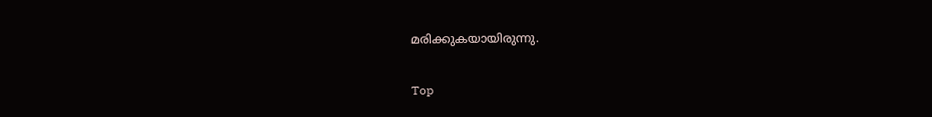മരിക്കുകയായിരുന്നു.

Top